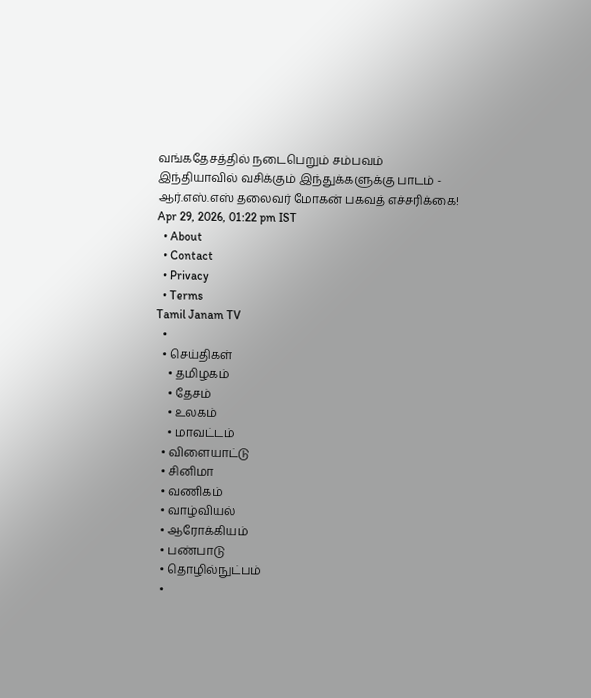வங்கதேசத்தில் நடைபெறும் சம்பவம் இந்தியாவில் வசிக்கும் இந்துக்களுக்கு பாடம் - ஆர்.எஸ்.எஸ் தலைவர் மோகன் பகவத் எச்சரிக்கை!
Apr 29, 2026, 01:22 pm IST
  • About
  • Contact
  • Privacy
  • Terms
Tamil Janam TV
  •
  • செய்திகள்
    • தமிழகம்
    • தேசம்
    • உலகம்
    • மாவட்டம்
  • விளையாட்டு
  • சினிமா
  • வணிகம்
  • வாழ்வியல்
  • ஆரோக்கியம்
  • பண்பாடு
  • தொழில்நுட்பம்
  •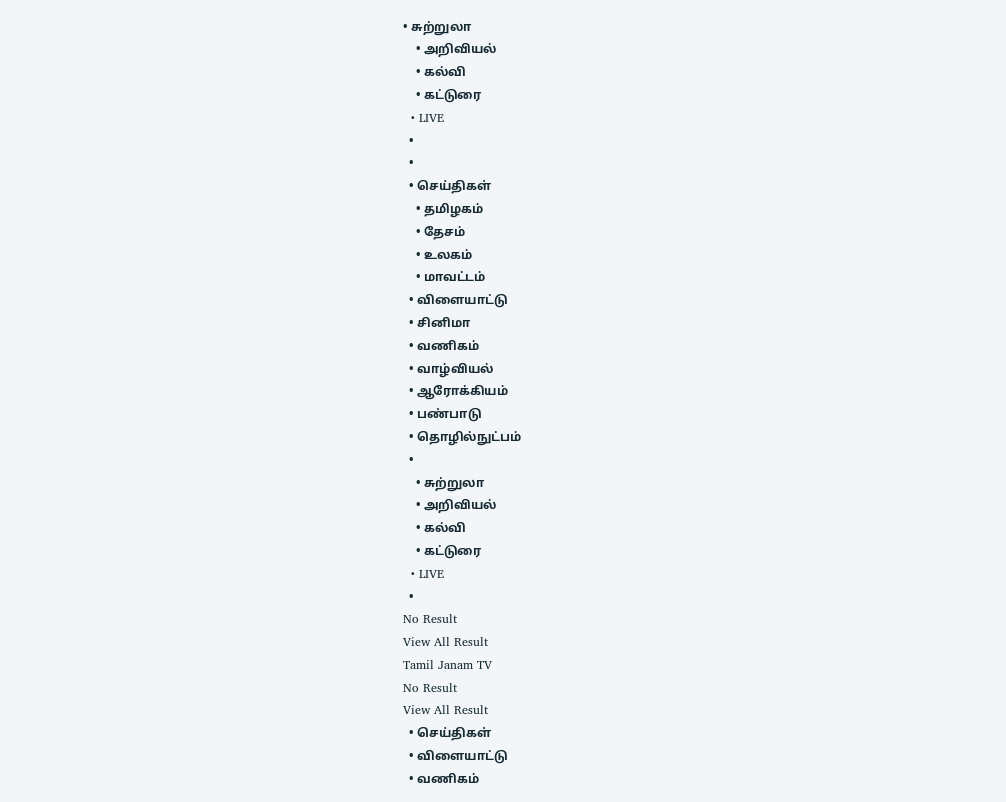• சுற்றுலா
    • அறிவியல்
    • கல்வி
    • கட்டுரை
  • LIVE
  •
  •
  • செய்திகள்
    • தமிழகம்
    • தேசம்
    • உலகம்
    • மாவட்டம்
  • விளையாட்டு
  • சினிமா
  • வணிகம்
  • வாழ்வியல்
  • ஆரோக்கியம்
  • பண்பாடு
  • தொழில்நுட்பம்
  •
    • சுற்றுலா
    • அறிவியல்
    • கல்வி
    • கட்டுரை
  • LIVE
  •
No Result
View All Result
Tamil Janam TV
No Result
View All Result
  • செய்திகள்
  • விளையாட்டு
  • வணிகம்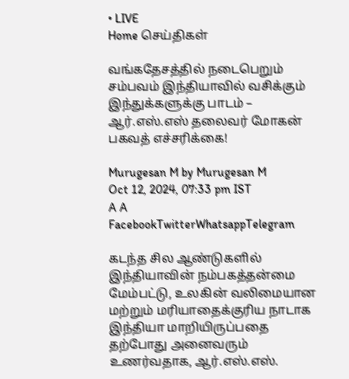• LIVE
Home செய்திகள்

வங்கதேசத்தில் நடைபெறும் சம்பவம் இந்தியாவில் வசிக்கும் இந்துக்களுக்கு பாடம் – ஆர்.எஸ்.எஸ் தலைவர் மோகன் பகவத் எச்சரிக்கை!

Murugesan M by Murugesan M
Oct 12, 2024, 07:33 pm IST
A A
FacebookTwitterWhatsappTelegram

கடந்த சில ஆண்டுகளில் இந்தியாவின் நம்பகத்தன்மை மேம்பட்டு, உலகின் வலிமையான மற்றும் மரியாதைக்குரிய நாடாக இந்தியா மாறியிருப்பதை தற்போது அனைவரும் உணர்வதாக, ஆர்.எஸ்.எஸ்.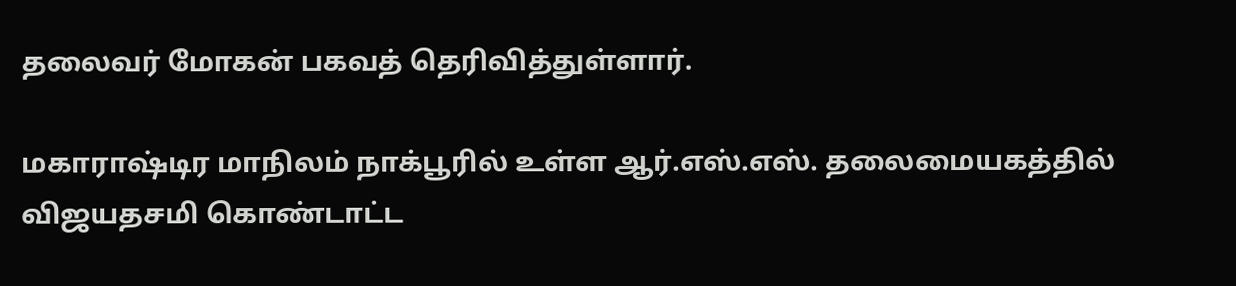தலைவர் மோகன் பகவத் தெரிவித்துள்ளார்.

மகாராஷ்டிர மாநிலம் நாக்பூரில் உள்ள ஆர்.எஸ்.எஸ். தலைமையகத்தில் விஜயதசமி கொண்டாட்ட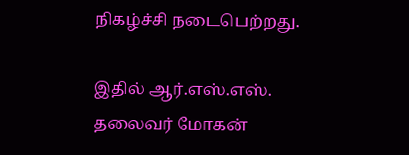நிகழ்ச்சி நடைபெற்றது.

இதில் ஆர்.எஸ்.எஸ். தலைவர் மோகன்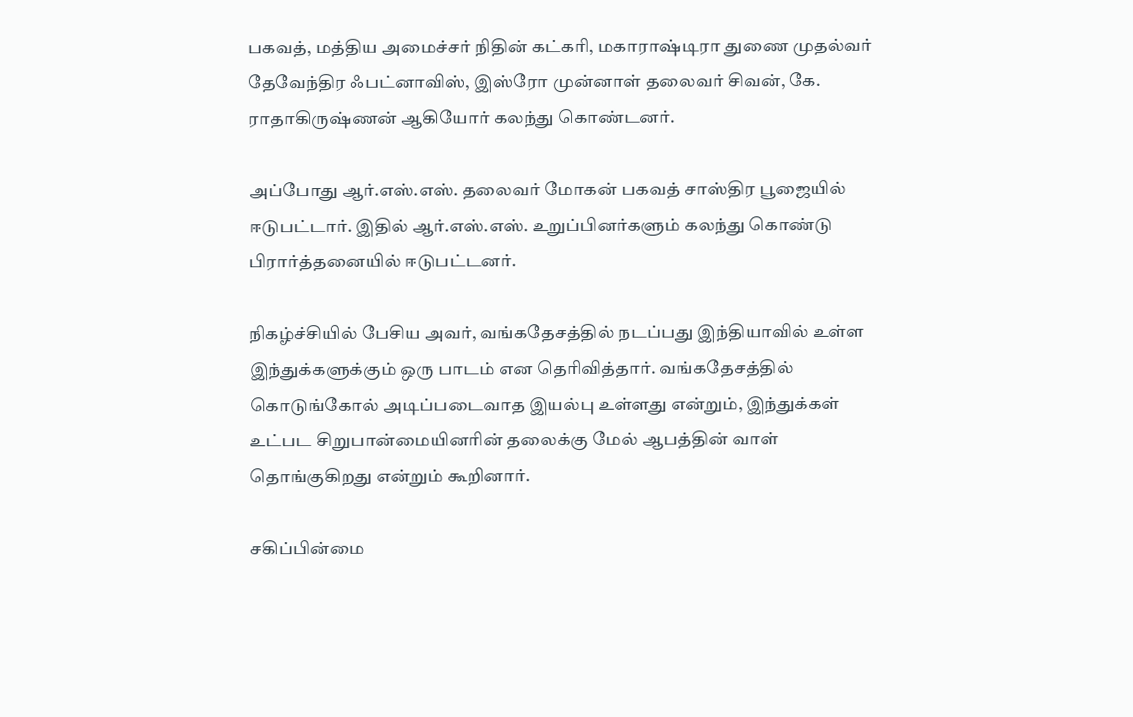பகவத், மத்திய அமைச்சர் நிதின் கட்கரி, மகாராஷ்டிரா துணை முதல்வர் தேவேந்திர ஃபட்னாவிஸ், இஸ்ரோ முன்னாள் தலைவர் சிவன், கே. ராதாகிருஷ்ணன் ஆகியோர் கலந்து கொண்டனர்.

அப்போது ஆர்.எஸ்.எஸ். தலைவர் மோகன் பகவத் சாஸ்திர பூஜையில் ஈடுபட்டார். இதில் ஆர்.எஸ்.எஸ். உறுப்பினர்களும் கலந்து கொண்டு பிரார்த்தனையில் ஈடுபட்டனர்.

நிகழ்ச்சியில் பேசிய அவர், வங்கதேசத்தில் நடப்பது இந்தியாவில் உள்ள இந்துக்களுக்கும் ஒரு பாடம் என தெரிவித்தார். வங்கதேசத்தில் கொடுங்கோல் அடிப்படைவாத இயல்பு உள்ளது என்றும், இந்துக்கள் உட்பட சிறுபான்மையினரின் தலைக்கு மேல் ஆபத்தின் வாள் தொங்குகிறது என்றும் கூறினார்.

சகிப்பின்மை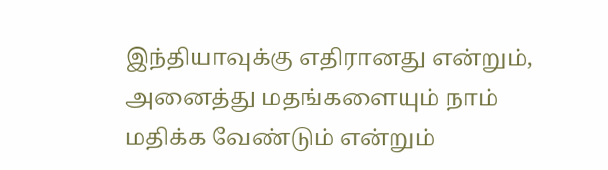இந்தியாவுக்கு எதிரானது என்றும், அனைத்து மதங்களையும் நாம் மதிக்க வேண்டும் என்றும்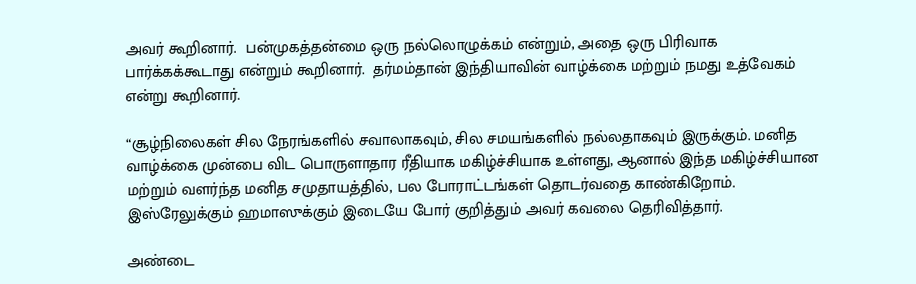அவர் கூறினார்.  பன்முகத்தன்மை ஒரு நல்லொழுக்கம் என்றும், அதை ஒரு பிரிவாக பார்க்கக்கூடாது என்றும் கூறினார்.  தர்மம்தான் இந்தியாவின் வாழ்க்கை மற்றும் நமது உத்வேகம் என்று கூறினார்.

“சூழ்நிலைகள் சில நேரங்களில் சவாலாகவும், சில சமயங்களில் நல்லதாகவும் இருக்கும். மனித வாழ்க்கை முன்பை விட பொருளாதார ரீதியாக மகிழ்ச்சியாக உள்ளது, ஆனால் இந்த மகிழ்ச்சியான மற்றும் வளர்ந்த மனித சமுதாயத்தில், பல போராட்டங்கள் தொடர்வதை காண்கிறோம். இஸ்ரேலுக்கும் ஹமாஸுக்கும் இடையே போர் குறித்தும் அவர் கவலை தெரிவித்தார்.

அண்டை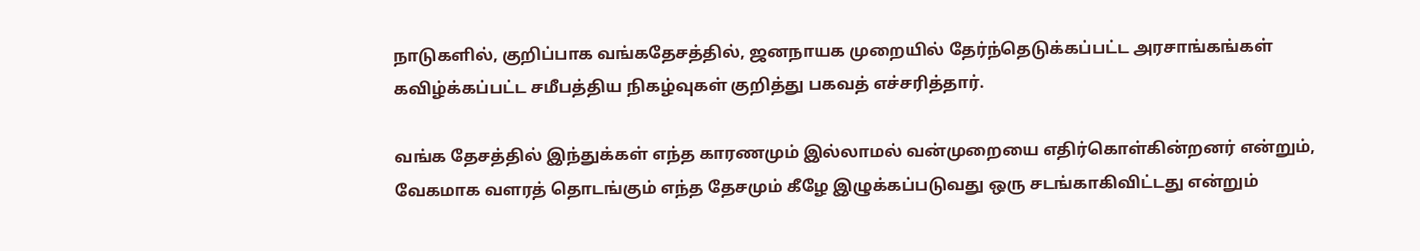நாடுகளில், குறிப்பாக வங்கதேசத்தில், ஜனநாயக முறையில் தேர்ந்தெடுக்கப்பட்ட அரசாங்கங்கள் கவிழ்க்கப்பட்ட சமீபத்திய நிகழ்வுகள் குறித்து பகவத் எச்சரித்தார்.

வங்க தேசத்தில் இந்துக்கள் எந்த காரணமும் இல்லாமல் வன்முறையை எதிர்கொள்கின்றனர் என்றும், வேகமாக வளரத் தொடங்கும் எந்த தேசமும் கீழே இழுக்கப்படுவது ஒரு சடங்காகிவிட்டது என்றும்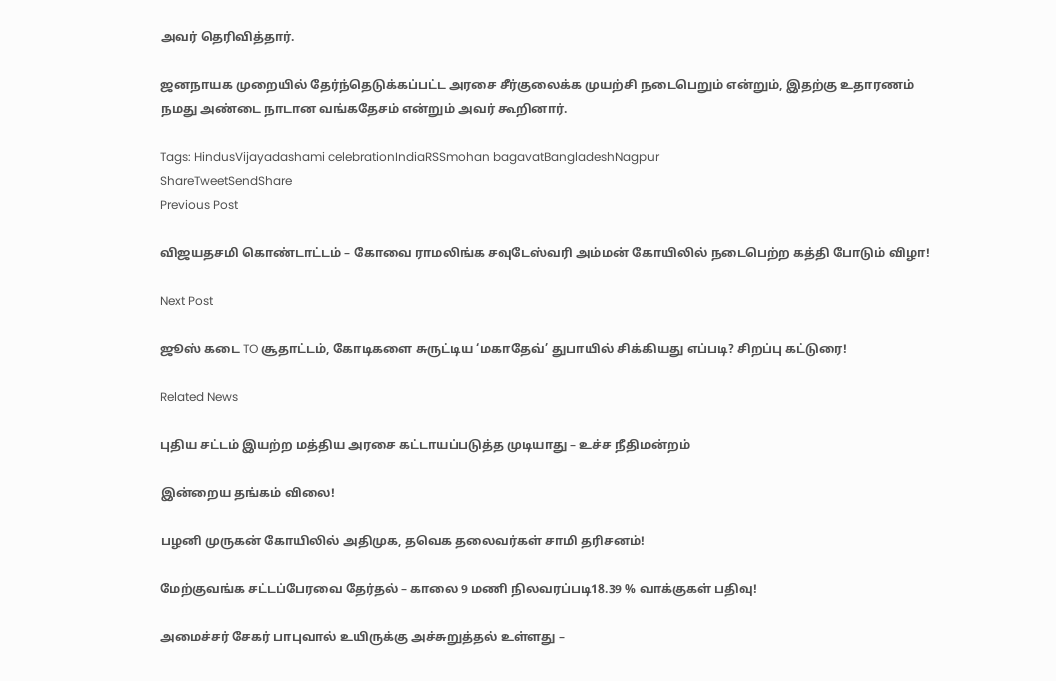அவர் தெரிவித்தார்.

ஜனநாயக முறையில் தேர்ந்தெடுக்கப்பட்ட அரசை சீர்குலைக்க முயற்சி நடைபெறும் என்றும், இதற்கு உதாரணம் நமது அண்டை நாடான வங்கதேசம் என்றும் அவர் கூறினார்.

Tags: HindusVijayadashami celebrationIndiaRSSmohan bagavatBangladeshNagpur
ShareTweetSendShare
Previous Post

விஜயதசமி கொண்டாட்டம் – கோவை ராமலிங்க சவுடேஸ்வரி அம்மன் கோயிலில் நடைபெற்ற கத்தி போடும் விழா!

Next Post

ஜூஸ் கடை TO சூதாட்டம், கோடிகளை சுருட்டிய ‘மகாதேவ்’ துபாயில் சிக்கியது எப்படி? சிறப்பு கட்டுரை!

Related News

புதிய சட்டம் இயற்ற மத்திய அரசை கட்டாயப்படுத்த முடியாது – உச்ச நீதிமன்றம்

இன்றைய தங்கம் விலை!

பழனி முருகன் கோயிலில் அதிமுக, தவெக தலைவர்கள் சாமி தரிசனம்!

மேற்குவங்க சட்டப்பேரவை தேர்தல் – காலை 9 மணி நிலவரப்படி18.39 % வாக்குகள் பதிவு!

அமைச்சர் சேகர் பாபுவால் உயிருக்கு அச்சுறுத்தல் உள்ளது –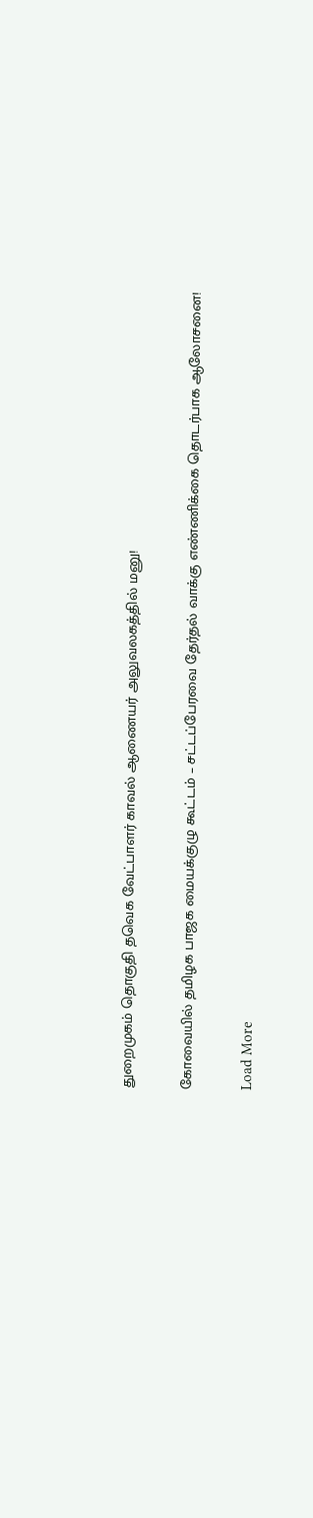துறைமுகம் தொகுதி தவெக வேட்பாளர் காவல் ஆணையர் அலுவலகத்தில் மனு!

கோவையில் தமிழக பாஜக மையக்குழு கூட்டம் – சட்டப்பேரவை தேர்தல் வாக்கு எண்ணிக்கை தொடர்பாக ஆலோசனை!

Load More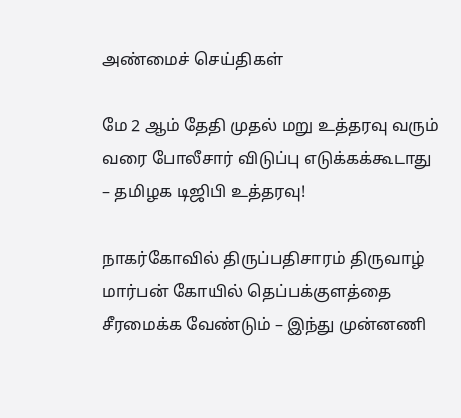அண்மைச் செய்திகள்

மே 2 ஆம் தேதி முதல் மறு உத்தரவு வரும் வரை போலீசார் விடுப்பு எடுக்கக்கூடாது – தமிழக டிஜிபி உத்தரவு!

நாகர்கோவில் திருப்பதிசாரம் திருவாழ் மார்பன் கோயில் தெப்பக்குளத்தை சீரமைக்க வேண்டும் – இந்து முன்னணி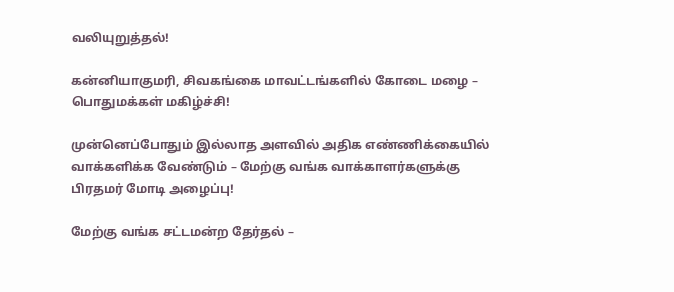வலியுறுத்தல்!

கன்னியாகுமரி, சிவகங்கை மாவட்டங்களில் கோடை மழை – பொதுமக்கள் மகிழ்ச்சி!

முன்னெப்போதும் இல்லாத அளவில் அதிக எண்ணிக்கையில் வாக்களிக்க வேண்டும் – மேற்கு வங்க வாக்காளர்களுக்கு பிரதமர் மோடி அழைப்பு!

மேற்கு வங்க சட்டமன்ற தேர்தல் –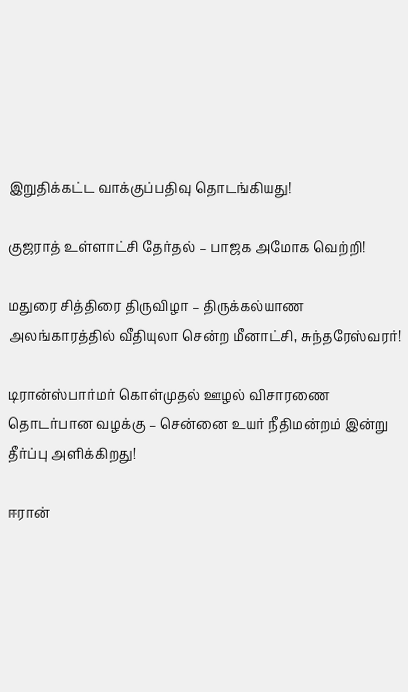இறுதிக்கட்ட வாக்குப்பதிவு தொடங்கியது!

குஜராத் உள்ளாட்சி தேர்தல் – பாஜக அமோக வெற்றி!

மதுரை சித்திரை திருவிழா – திருக்கல்யாண அலங்காரத்தில் வீதியுலா சென்ற மீனாட்சி, சுந்தரேஸ்வரர்!

டிரான்ஸ்பார்மர் கொள்முதல் ஊழல் விசாரணை தொடர்பான வழக்கு – சென்னை உயர் நீதிமன்றம் இன்று தீர்ப்பு அளிக்கிறது!

ஈரான்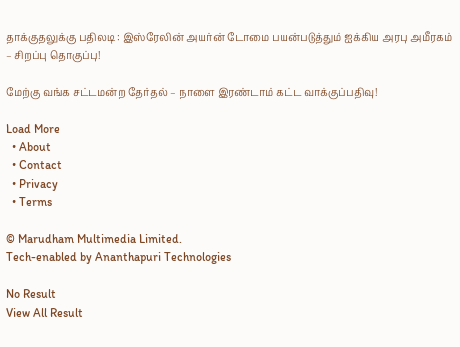தாக்குதலுக்கு பதிலடி : இஸ்ரேலின் அயர்ன் டோமை பயன்படுத்தும் ஐக்கிய அரபு அமீரகம் – சிறப்பு தொகுப்பு!

மேற்கு வங்க சட்டமன்ற தேர்தல் – நாளை இரண்டாம் கட்ட வாக்குப்பதிவு!

Load More
  • About
  • Contact
  • Privacy
  • Terms

© Marudham Multimedia Limited.
Tech-enabled by Ananthapuri Technologies

No Result
View All Result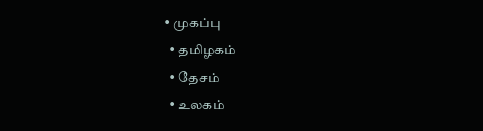• முகப்பு
  • தமிழகம்
  • தேசம்
  • உலகம்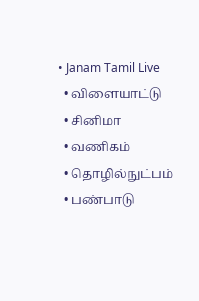• Janam Tamil Live
  • விளையாட்டு
  • சினிமா
  • வணிகம்
  • தொழில்நுட்பம்
  • பண்பாடு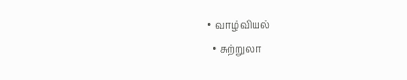• வாழ்வியல்
  • சுற்றுலா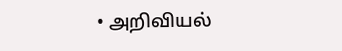• அறிவியல்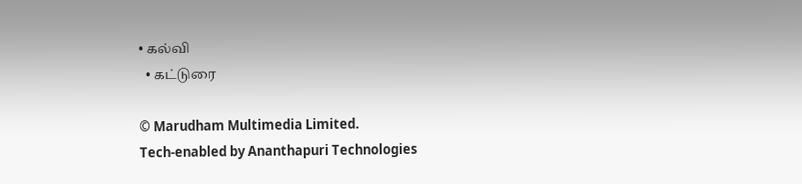• கல்வி
  • கட்டுரை

© Marudham Multimedia Limited.
Tech-enabled by Ananthapuri Technologies